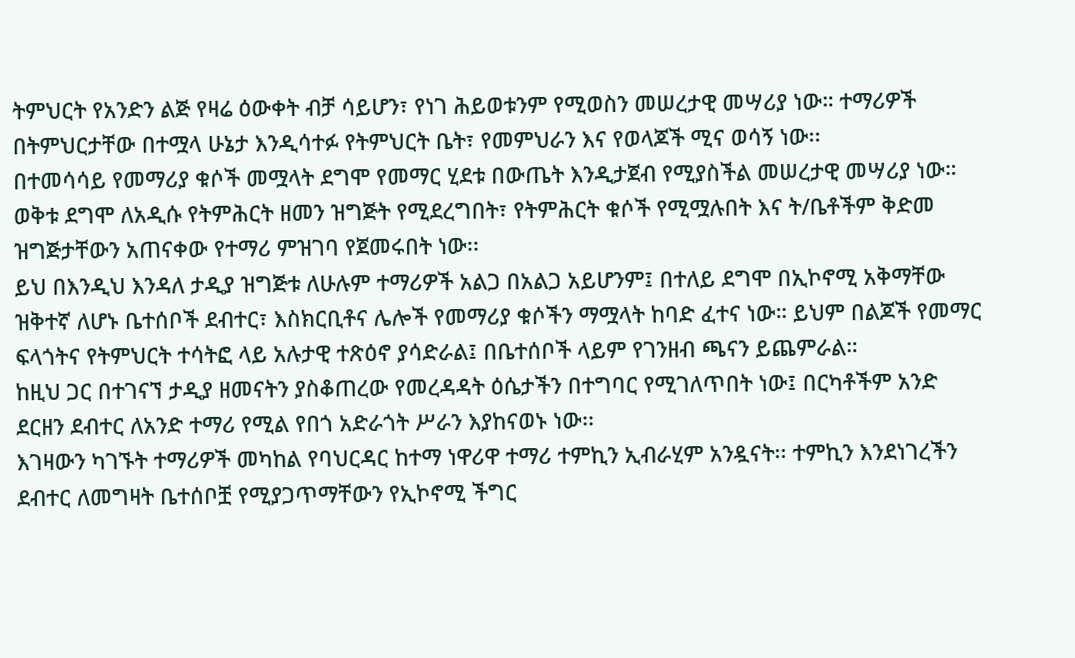ትምህርት የአንድን ልጅ የዛሬ ዕውቀት ብቻ ሳይሆን፣ የነገ ሕይወቱንም የሚወስን መሠረታዊ መሣሪያ ነው። ተማሪዎች በትምህርታቸው በተሟላ ሁኔታ እንዲሳተፉ የትምህርት ቤት፣ የመምህራን እና የወላጆች ሚና ወሳኝ ነው፡፡
በተመሳሳይ የመማሪያ ቁሶች መሟላት ደግሞ የመማር ሂደቱ በውጤት እንዲታጀብ የሚያስችል መሠረታዊ መሣሪያ ነው።
ወቅቱ ደግሞ ለአዲሱ የትምሕርት ዘመን ዝግጅት የሚደረግበት፣ የትምሕርት ቁሶች የሚሟሉበት እና ት/ቤቶችም ቅድመ ዝግጅታቸውን አጠናቀው የተማሪ ምዝገባ የጀመሩበት ነው፡፡
ይህ በእንዲህ እንዳለ ታዲያ ዝግጅቱ ለሁሉም ተማሪዎች አልጋ በአልጋ አይሆንም፤ በተለይ ደግሞ በኢኮኖሚ አቅማቸው ዝቅተኛ ለሆኑ ቤተሰቦች ደብተር፣ እስክርቢቶና ሌሎች የመማሪያ ቁሶችን ማሟላት ከባድ ፈተና ነው። ይህም በልጆች የመማር ፍላጎትና የትምህርት ተሳትፎ ላይ አሉታዊ ተጽዕኖ ያሳድራል፤ በቤተሰቦች ላይም የገንዘብ ጫናን ይጨምራል።
ከዚህ ጋር በተገናኘ ታዲያ ዘመናትን ያስቆጠረው የመረዳዳት ዕሴታችን በተግባር የሚገለጥበት ነው፤ በርካቶችም አንድ ደርዘን ደብተር ለአንድ ተማሪ የሚል የበጎ አድራጎት ሥራን እያከናወኑ ነው፡፡
እገዛውን ካገኙት ተማሪዎች መካከል የባህርዳር ከተማ ነዋሪዋ ተማሪ ተምኪን ኢብራሂም አንዷናት፡፡ ተምኪን እንደነገረችን ደብተር ለመግዛት ቤተሰቦቿ የሚያጋጥማቸውን የኢኮኖሚ ችግር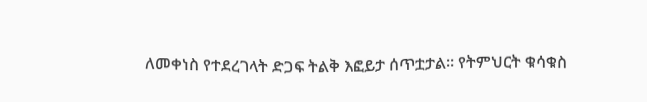ለመቀነስ የተደረገላት ድጋፍ ትልቅ እፎይታ ሰጥቷታል። የትምህርት ቁሳቁስ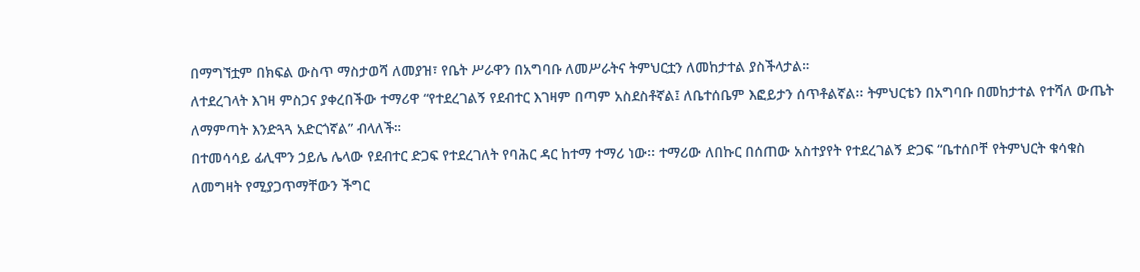በማግኘቷም በክፍል ውስጥ ማስታወሻ ለመያዝ፣ የቤት ሥራዋን በአግባቡ ለመሥራትና ትምህርቷን ለመከታተል ያስችላታል።
ለተደረገላት እገዛ ምስጋና ያቀረበችው ተማሪዋ “የተደረገልኝ የደብተር እገዛም በጣም አስደስቶኛል፤ ለቤተሰቤም እፎይታን ሰጥቶልኛል፡፡ ትምህርቴን በአግባቡ በመከታተል የተሻለ ውጤት ለማምጣት እንድጓጓ አድርጎኛል” ብላለች።
በተመሳሳይ ፊሊሞን ኃይሌ ሌላው የደብተር ድጋፍ የተደረገለት የባሕር ዳር ከተማ ተማሪ ነው፡፡ ተማሪው ለበኩር በሰጠው አስተያየት የተደረገልኝ ድጋፍ “ቤተሰቦቸ የትምህርት ቁሳቁስ ለመግዛት የሚያጋጥማቸውን ችግር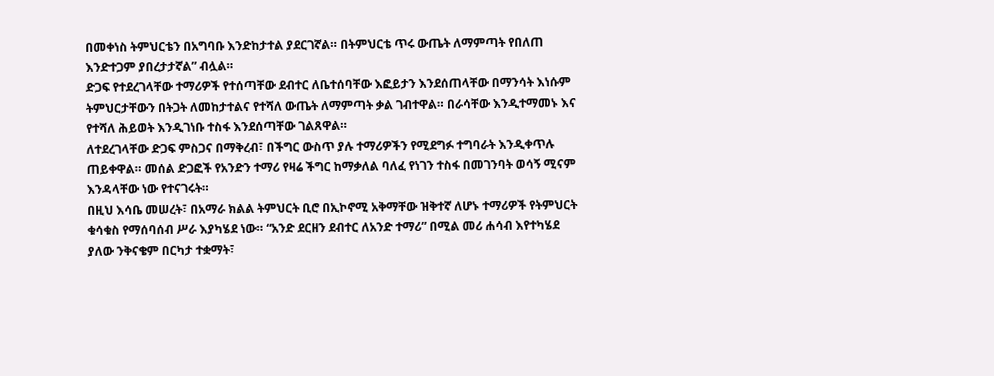በመቀነስ ትምህርቴን በአግባቡ እንድከታተል ያደርገኛል። በትምህርቴ ጥሩ ውጤት ለማምጣት የበለጠ እንድተጋም ያበረታታኛል” ብሏል።
ድጋፍ የተደረገላቸው ተማሪዎች የተሰጣቸው ደብተር ለቤተሰባቸው እፎይታን እንደሰጠላቸው በማንሳት እነሱም ትምህርታቸውን በትጋት ለመከታተልና የተሻለ ውጤት ለማምጣት ቃል ገብተዋል። በራሳቸው እንዲተማመኑ እና የተሻለ ሕይወት እንዲገነቡ ተስፋ እንደሰጣቸው ገልጸዋል።
ለተደረገላቸው ድጋፍ ምስጋና በማቅረብ፣ በችግር ውስጥ ያሉ ተማሪዎችን የሚደግፉ ተግባራት እንዲቀጥሉ ጠይቀዋል። መሰል ድጋፎች የአንድን ተማሪ የዛሬ ችግር ከማቃለል ባለፈ የነገን ተስፋ በመገንባት ወሳኝ ሚናም እንዳላቸው ነው የተናገሩት።
በዚህ እሳቤ መሠረት፣ በአማራ ክልል ትምህርት ቢሮ በኢኮኖሚ አቅማቸው ዝቅተኛ ለሆኑ ተማሪዎች የትምህርት ቁሳቁስ የማሰባሰብ ሥራ እያካሄደ ነው። “አንድ ደርዘን ደብተር ለአንድ ተማሪ” በሚል መሪ ሐሳብ እየተካሄደ ያለው ንቅናቄም በርካታ ተቋማት፣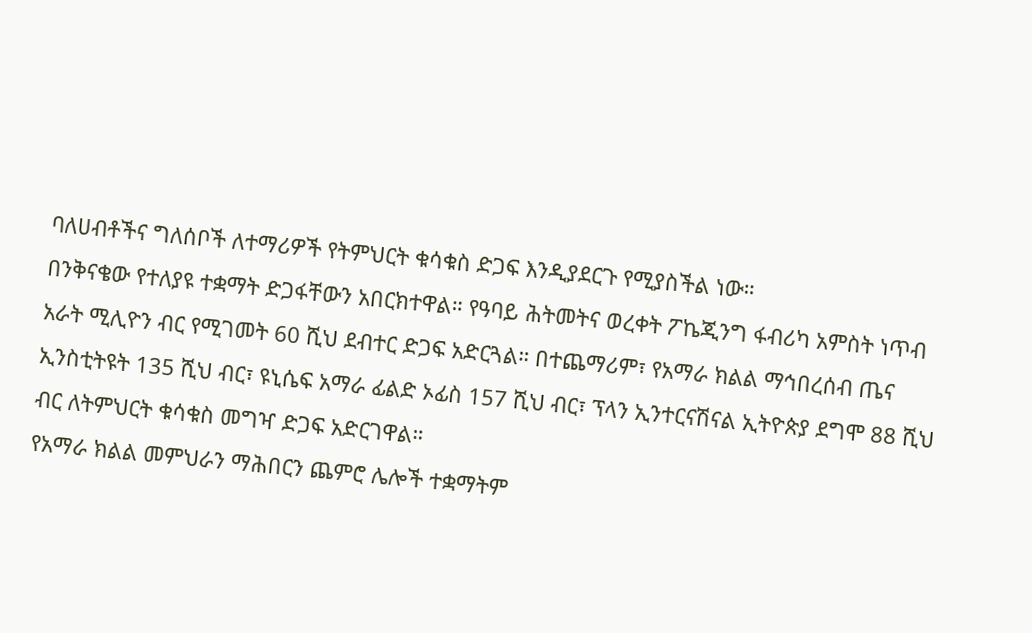ባለሀብቶችና ግለሰቦች ለተማሪዎች የትምህርት ቁሳቁስ ድጋፍ እንዲያደርጉ የሚያስችል ነው።
በንቅናቄው የተለያዩ ተቋማት ድጋፋቸውን አበርክተዋል። የዓባይ ሕትመትና ወረቀት ፖኬጂንግ ፋብሪካ አምስት ነጥብ አራት ሚሊዮን ብር የሚገመት 60 ሺህ ደብተር ድጋፍ አድርጓል። በተጨማሪም፣ የአማራ ክልል ማኅበረሰብ ጤና ኢንስቲትዩት 135 ሺህ ብር፣ ዩኒሴፍ አማራ ፊልድ ኦፊስ 157 ሺህ ብር፣ ፕላን ኢንተርናሽናል ኢትዮጵያ ደግሞ 88 ሺህ ብር ለትምህርት ቁሳቁስ መግዣ ድጋፍ አድርገዋል።
የአማራ ክልል መምህራን ማሕበርን ጨምሮ ሌሎች ተቋማትም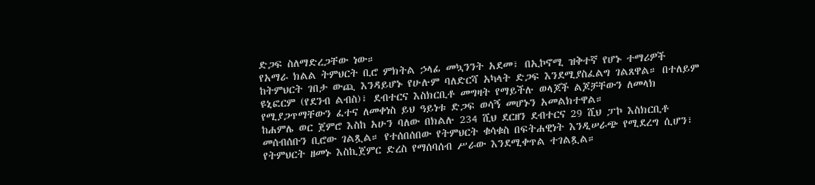ድጋፍ ስለማድረጋቸው ነው።
የአማራ ክልል ትምህርት ቢሮ ምክትል ኃላፊ መኳንንት አደመ፣ በኢኮኖሚ ዝቅተኛ የሆኑ ተማሪዎች ከትምህርት ገበታ ውጪ እንዳይሆኑ የሁሉም ባለድርሻ አካላት ድጋፍ እንደሚያስፈልግ ገልጸዋል። በተለይም ዩኒፎርም (የደንብ ልብስ)፣ ደብተርና እስክርቢቶ መግዛት የማይችሉ ወላጆች ልጆቻቸውን ለመላክ የሚያጋጥማቸውን ፈተና ለመቀነስ ይህ ዓይነቱ ድጋፍ ወሳኝ መሆኑን አመልክተዋል።
ከሐምሌ ወር ጀምሮ እስከ አሁን ባለው በክልሉ 234 ሺህ ደርዘን ደብተርና 29 ሺህ ፓኮ እስክርቢቶ መሰብሰቡን ቢሮው ገልጿል። የተሰበሰበው የትምህርት ቁሳቁስ በፍትሐዊነት እንዲሠራጭ የሚደረግ ሲሆን፣ የትምህርት ዘመኑ እስኪጀምር ድረስ የማሰባሰብ ሥራው እንደሚቀጥል ተገልጿል።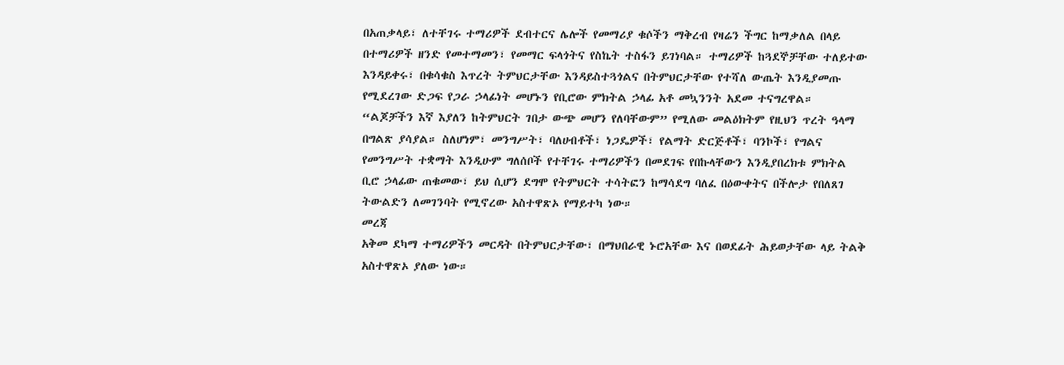በአጠቃላይ፣ ለተቸገሩ ተማሪዎች ደብተርና ሌሎች የመማሪያ ቁሶችን ማቅረብ የዛሬን ችግር ከማቃለል በላይ በተማሪዎች ዘንድ የመተማመን፣ የመማር ፍላጎትና የስኬት ተስፋን ይገነባል። ተማሪዎች ከጓደኞቻቸው ተለይተው እንዳይቀሩ፣ በቁሳቁስ እጥረት ትምህርታቸው እንዳይስተጓጎልና በትምህርታቸው የተሻለ ውጤት እንዲያመጡ የሚደረገው ድጋፍ የጋራ ኃላፊነት መሆኑን የቢሮው ምክትል ኃላፊ አቶ መኳንንት አደመ ተናግረዋል።
“ልጆቻችን እኛ እያለን ከትምህርት ገበታ ውጭ መሆን የለባቸውም” የሚለው መልዕክትም የዚህን ጥረት ዓላማ በግልጽ ያሳያል። ስለሆነም፣ መንግሥት፣ ባለሀብቶች፣ ነጋዴዎች፣ የልማት ድርጅቶች፣ ባንኮች፣ የግልና የመንግሥት ተቋማት እንዲሁም ግለሰቦች የተቸገሩ ተማሪዎችን በመደገፍ የበኩላቸውን እንዲያበረክቱ ምክትል ቢሮ ኃላፊው ጠቁመው፣ ይህ ሲሆን ደግሞ የትምህርት ተሳትፎን ከማሳደግ ባለፈ በዕውቀትና በችሎታ የበለጸገ ትውልድን ለመገንባት የሚኖረው አስተዋጽኦ የማይተካ ነው።
መረጃ
አቅመ ደካማ ተማሪዎችን መርዳት በትምህርታቸው፣ በማህበራዊ ኑሮአቸው እና በወደፊት ሕይወታቸው ላይ ትልቅ አስተዋጽኦ ያለው ነው።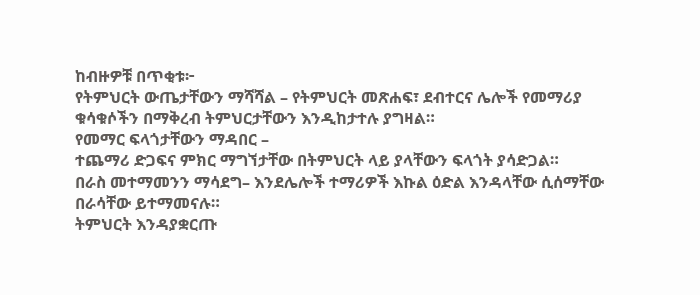ከብዙዎቹ በጥቂቱ፦
የትምህርት ውጤታቸውን ማሻሻል – የትምህርት መጽሐፍ፣ ደብተርና ሌሎች የመማሪያ ቁሳቁሶችን በማቅረብ ትምህርታቸውን እንዲከታተሉ ያግዛል።
የመማር ፍላጎታቸውን ማዳበር –
ተጨማሪ ድጋፍና ምክር ማግኘታቸው በትምህርት ላይ ያላቸውን ፍላጎት ያሳድጋል።
በራስ መተማመንን ማሳደግ– እንደሌሎች ተማሪዎች እኩል ዕድል እንዳላቸው ሲሰማቸው በራሳቸው ይተማመናሉ።
ትምህርት እንዳያቋርጡ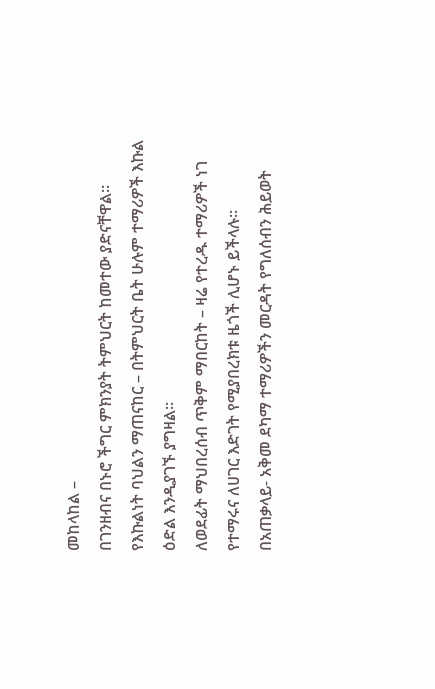መከላከል –
በገንዘብና በኑሮ ችግር ምክንያት ትምህርት ከመተው ያድናቸዋል።
የእኩልነት ባህልን ማጠናከር – በትምህርት ቤት ሁሉም ተማሪዎች እኩል ዕድል እንዲያገኙ ያግዛል።
ለወደፊት ማህበረሰብ ጥቅም ማበርከት – ዛሬ የተረዱ ተማሪዎች ነገ የተማሩና ለሀገር እድገት የሚያበረክቱ ዜጎች ሊሆኑ ይችላሉ።
በአጠቃላይ- አቅመ ደካማ ተማሪዎችን መርዳት የግለሰብን ሕይወት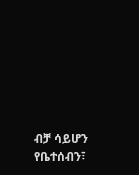ብቻ ሳይሆን የቤተሰብን፣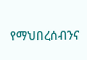የማህበረሰብንና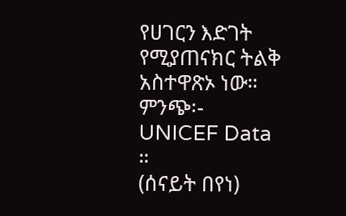የሀገርን እድገት የሚያጠናክር ትልቅ አስተዋጽኦ ነው።
ምንጭ፡- UNICEF Data ።
(ሰናይት በየነ)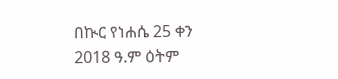በኲር የነሐሴ 25 ቀን 2018 ዓ.ም ዕትም